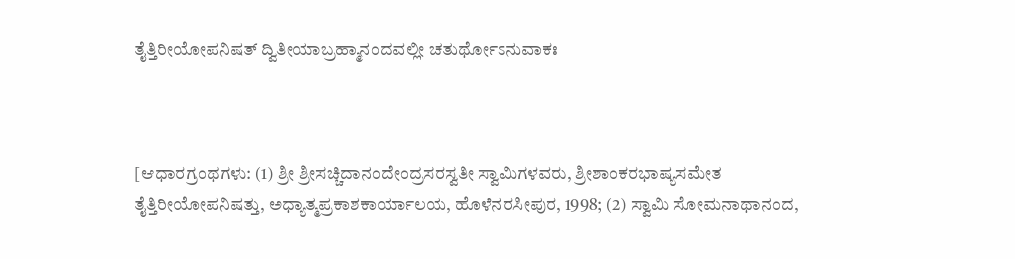ತೈತ್ತಿರೀಯೋಪನಿಷತ್ ದ್ವಿತೀಯಾಬ್ರಹ್ಮಾನಂದವಲ್ಲೀ ಚತುರ್ಥೋಽನುವಾಕಃ



[ಆಧಾರಗ್ರಂಥಗಳು: (1) ಶ್ರೀ ಶ್ರೀಸಚ್ಚಿದಾನಂದೇಂದ್ರಸರಸ್ವತೀ ಸ್ವಾಮಿಗಳವರು, ಶ್ರೀಶಾಂಕರಭಾಷ್ಯಸಮೇತ ತೈತ್ತಿರೀಯೋಪನಿಷತ್ತು, ಅಧ್ಯಾತ್ಮಪ್ರಕಾಶಕಾರ್ಯಾಲಯ, ಹೊಳೆನರಸೀಪುರ, 1998; (2) ಸ್ವಾಮಿ ಸೋಮನಾಥಾನಂದ,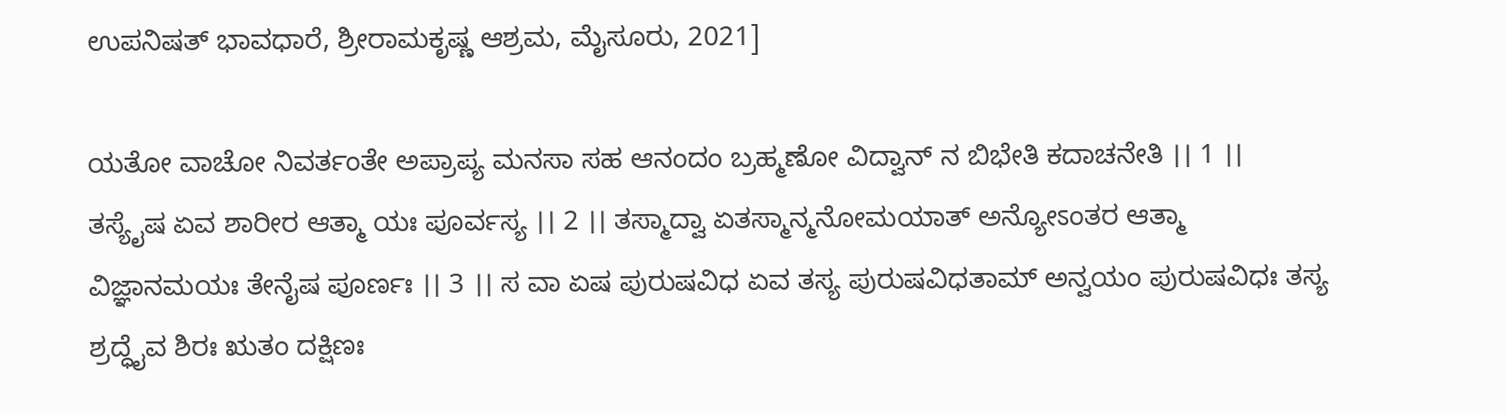ಉಪನಿಷತ್ ಭಾವಧಾರೆ, ಶ್ರೀರಾಮಕೃಷ್ಣ ಆಶ್ರಮ, ಮೈಸೂರು, 2021]

ಯತೋ ವಾಚೋ ನಿವರ್ತಂತೇ ಅಪ್ರಾಪ್ಯ ಮನಸಾ ಸಹ ಆನಂದಂ ಬ್ರಹ್ಮಣೋ ವಿದ್ವಾನ್ ನ ಬಿಭೇತಿ ಕದಾಚನೇತಿ ।। 1 ।। ತಸ್ಯೈಷ ಏವ ಶಾರೀರ ಆತ್ಮಾ ಯಃ ಪೂರ್ವಸ್ಯ ।। 2 ।। ತಸ್ಮಾದ್ವಾ ಏತಸ್ಮಾನ್ಮನೋಮಯಾತ್ ಅನ್ಯೋಽಂತರ ಆತ್ಮಾ ವಿಜ್ಞಾನಮಯಃ ತೇನೈಷ ಪೂರ್ಣಃ ।। 3 ।। ಸ ವಾ ಏಷ ಪುರುಷವಿಧ ಏವ ತಸ್ಯ ಪುರುಷವಿಧತಾಮ್ ಅನ್ವಯಂ ಪುರುಷವಿಧಃ ತಸ್ಯ ಶ್ರದ್ಧೈವ ಶಿರಃ ಋತಂ ದಕ್ಷಿಣಃ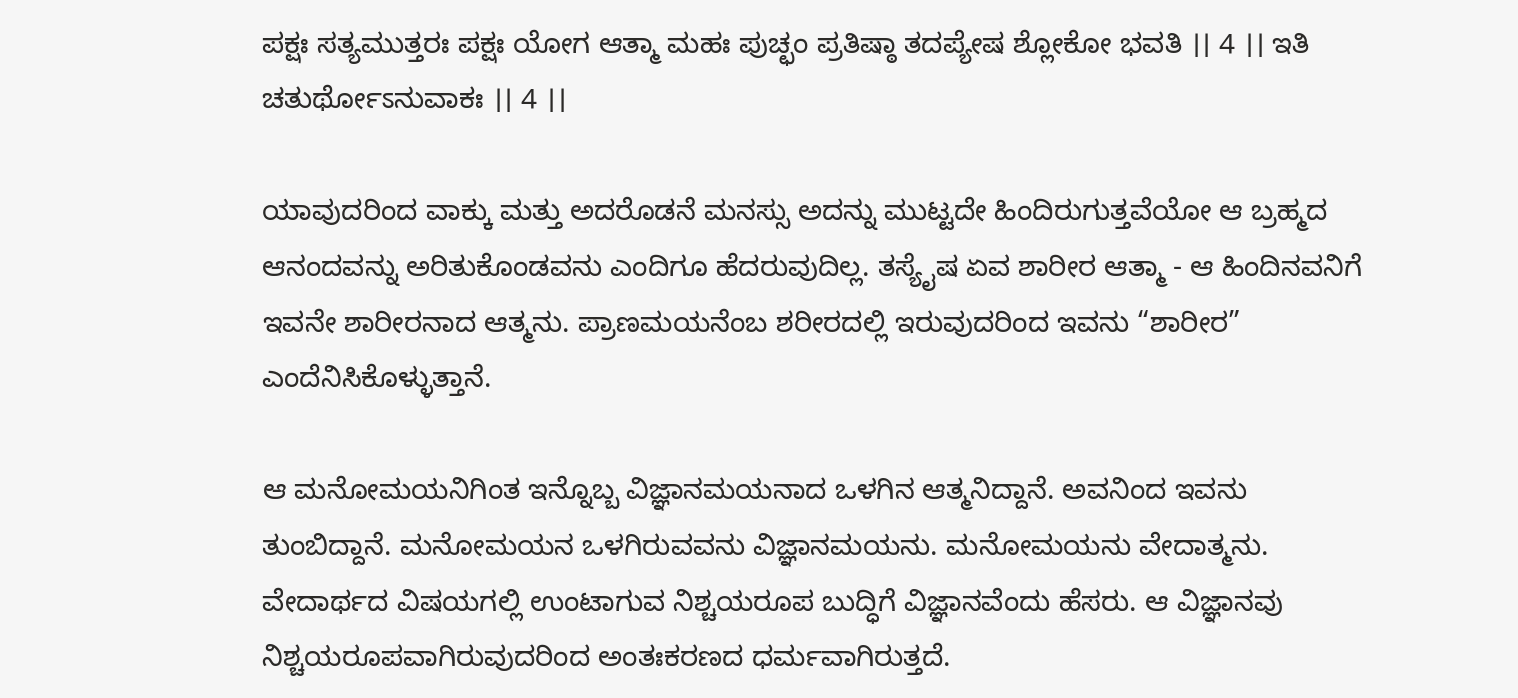ಪಕ್ಷಃ ಸತ್ಯಮುತ್ತರಃ ಪಕ್ಷಃ ಯೋಗ ಆತ್ಮಾ ಮಹಃ ಪುಚ್ಛಂ ಪ್ರತಿಷ್ಠಾ ತದಪ್ಯೇಷ ಶ್ಲೋಕೋ ಭವತಿ ।। 4 ।। ಇತಿ ಚತುರ್ಥೋಽನುವಾಕಃ ।। 4 ।।

ಯಾವುದರಿಂದ ವಾಕ್ಕು ಮತ್ತು ಅದರೊಡನೆ ಮನಸ್ಸು ಅದನ್ನು ಮುಟ್ಟದೇ ಹಿಂದಿರುಗುತ್ತವೆಯೋ ಆ ಬ್ರಹ್ಮದ ಆನಂದವನ್ನು ಅರಿತುಕೊಂಡವನು ಎಂದಿಗೂ ಹೆದರುವುದಿಲ್ಲ. ತಸ್ಯೈಷ ಏವ ಶಾರೀರ ಆತ್ಮಾ - ಆ ಹಿಂದಿನವನಿಗೆ ಇವನೇ ಶಾರೀರನಾದ ಆತ್ಮನು. ಪ್ರಾಣಮಯನೆಂಬ ಶರೀರದಲ್ಲಿ ಇರುವುದರಿಂದ ಇವನು “ಶಾರೀರ” ಎಂದೆನಿಸಿಕೊಳ್ಳುತ್ತಾನೆ.

ಆ ಮನೋಮಯನಿಗಿಂತ ಇನ್ನೊಬ್ಬ ವಿಜ್ಞಾನಮಯನಾದ ಒಳಗಿನ ಆತ್ಮನಿದ್ದಾನೆ. ಅವನಿಂದ ಇವನು ತುಂಬಿದ್ದಾನೆ. ಮನೋಮಯನ ಒಳಗಿರುವವನು ವಿಜ್ಞಾನಮಯನು. ಮನೋಮಯನು ವೇದಾತ್ಮನು. ವೇದಾರ್ಥದ ವಿಷಯಗಲ್ಲಿ ಉಂಟಾಗುವ ನಿಶ್ಚಯರೂಪ ಬುದ್ಧಿಗೆ ವಿಜ್ಞಾನವೆಂದು ಹೆಸರು. ಆ ವಿಜ್ಞಾನವು ನಿಶ್ಚಯರೂಪವಾಗಿರುವುದರಿಂದ ಅಂತಃಕರಣದ ಧರ್ಮವಾಗಿರುತ್ತದೆ.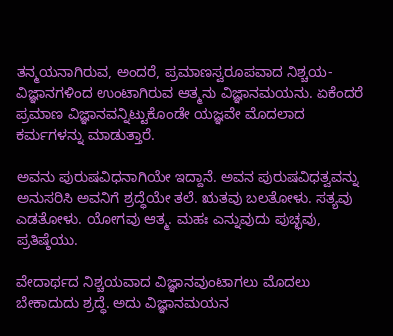ತನ್ಮಯನಾಗಿರುವ, ಅಂದರೆ, ಪ್ರಮಾಣಸ್ವರೂಪವಾದ ನಿಶ್ಚಯ-ವಿಜ್ಞಾನಗಳಿಂದ ಉಂಟಾಗಿರುವ ಆತ್ಮನು ವಿಜ್ಞಾನಮಯನು. ಏಕೆಂದರೆ ಪ್ರಮಾಣ ವಿಜ್ಞಾನವನ್ನಿಟ್ಟುಕೊಂಡೇ ಯಜ್ಞವೇ ಮೊದಲಾದ ಕರ್ಮಗಳನ್ನು ಮಾಡುತ್ತಾರೆ.

ಅವನು ಪುರುಷವಿಧನಾಗಿಯೇ ಇದ್ದಾನೆ. ಅವನ ಪುರುಷವಿಧತ್ವವನ್ನು ಅನುಸರಿಸಿ ಅವನಿಗೆ ಶ್ರದ್ಧೆಯೇ ತಲೆ. ಋತವು ಬಲತೋಳು. ಸತ್ಯವು ಎಡತೋಳು. ಯೋಗವು ಆತ್ಮ. ಮಹಃ ಎನ್ನುವುದು ಪುಚ್ಛವು, ಪ್ರತಿಷ್ಠೆಯು.

ವೇದಾರ್ಥದ ನಿಶ್ಚಯವಾದ ವಿಜ್ಞಾನವುಂಟಾಗಲು ಮೊದಲು ಬೇಕಾದುದು ಶ್ರದ್ಧೆ. ಅದು ವಿಜ್ಞಾನಮಯನ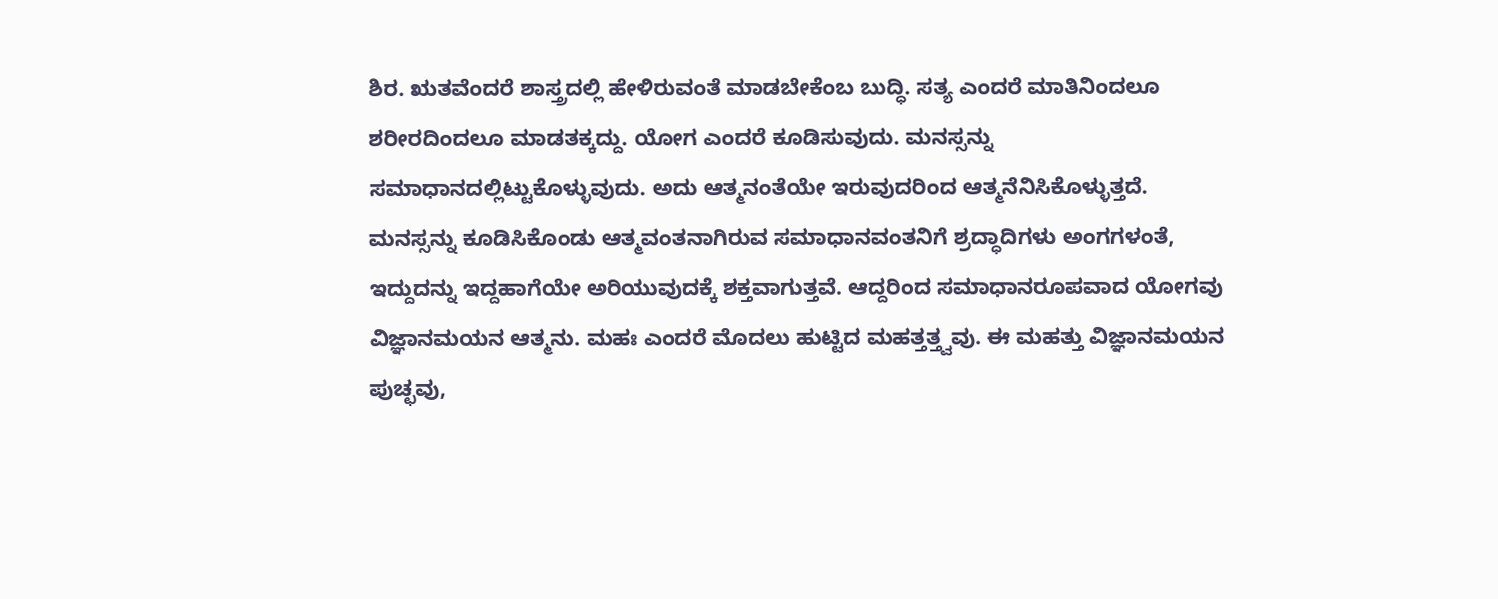ಶಿರ. ಋತವೆಂದರೆ ಶಾಸ್ತ್ರದಲ್ಲಿ ಹೇಳಿರುವಂತೆ ಮಾಡಬೇಕೆಂಬ ಬುದ್ಧಿ. ಸತ್ಯ ಎಂದರೆ ಮಾತಿನಿಂದಲೂ ಶರೀರದಿಂದಲೂ ಮಾಡತಕ್ಕದ್ದು. ಯೋಗ ಎಂದರೆ ಕೂಡಿಸುವುದು. ಮನಸ್ಸನ್ನು ಸಮಾಧಾನದಲ್ಲಿಟ್ಟುಕೊಳ್ಳುವುದು. ಅದು ಆತ್ಮನಂತೆಯೇ ಇರುವುದರಿಂದ ಆತ್ಮನೆನಿಸಿಕೊಳ್ಳುತ್ತದೆ. ಮನಸ್ಸನ್ನು ಕೂಡಿಸಿಕೊಂಡು ಆತ್ಮವಂತನಾಗಿರುವ ಸಮಾಧಾನವಂತನಿಗೆ ಶ್ರದ್ಧಾದಿಗಳು ಅಂಗಗಳಂತೆ, ಇದ್ದುದನ್ನು ಇದ್ದಹಾಗೆಯೇ ಅರಿಯುವುದಕ್ಕೆ ಶಕ್ತವಾಗುತ್ತವೆ. ಆದ್ದರಿಂದ ಸಮಾಧಾನರೂಪವಾದ ಯೋಗವು ವಿಜ್ಞಾನಮಯನ ಆತ್ಮನು. ಮಹಃ ಎಂದರೆ ಮೊದಲು ಹುಟ್ಟಿದ ಮಹತ್ತತ್ತ್ವವು. ಈ ಮಹತ್ತು ವಿಜ್ಞಾನಮಯನ ಪುಚ್ಛವು,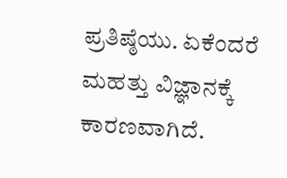ಪ್ರತಿಷ್ಠೆಯು. ಏಕೆಂದರೆ ಮಹತ್ತು ವಿಜ್ಞಾನಕ್ಕೆ ಕಾರಣವಾಗಿದೆ.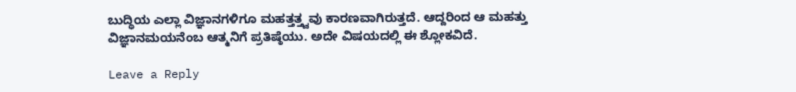ಬುದ್ಧಿಯ ಎಲ್ಲಾ ವಿಜ್ಞಾನಗಳಿಗೂ ಮಹತ್ತತ್ತ್ವವು ಕಾರಣವಾಗಿರುತ್ತದೆ. ಆದ್ದರಿಂದ ಆ ಮಹತ್ತು ವಿಜ್ಞಾನಮಯನೆಂಬ ಆತ್ಮನಿಗೆ ಪ್ರತಿಷ್ಠೆಯು. ಅದೇ ವಿಷಯದಲ್ಲಿ ಈ ಶ್ಲೋಕವಿದೆ.

Leave a Reply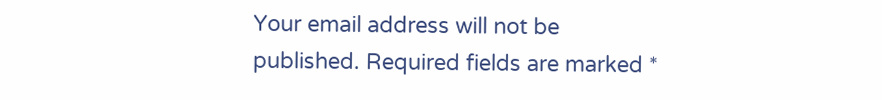Your email address will not be published. Required fields are marked *